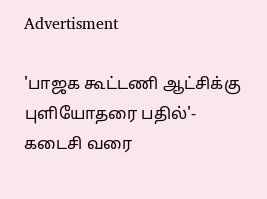Advertisment

'பாஜக கூட்டணி ஆட்சிக்கு புளியோதரை பதில்'- கடைசி வரை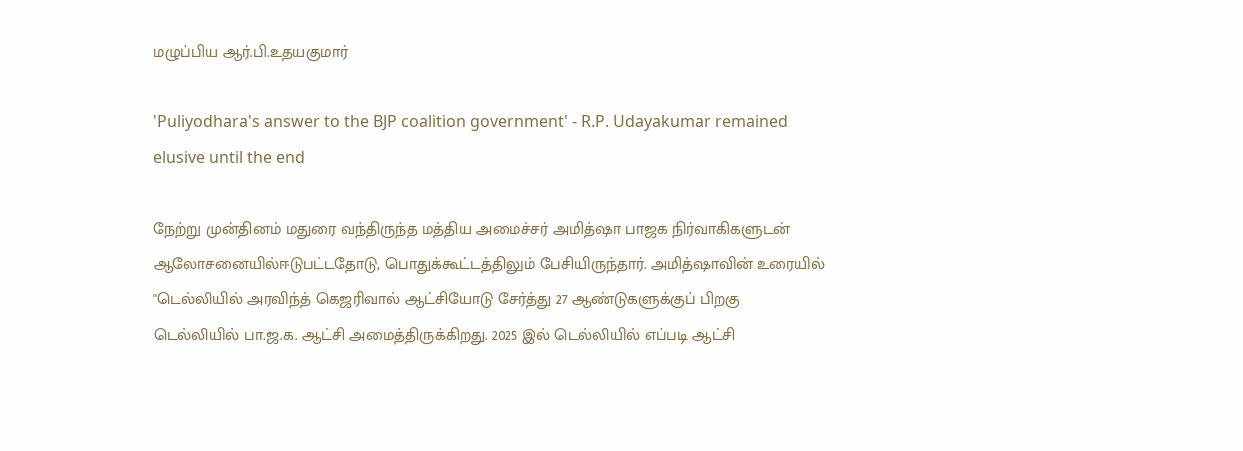மழுப்பிய ஆர்.பி.உதயகுமார்

'Puliyodhara's answer to the BJP coalition government' - R.P. Udayakumar remained elusive until the end

நேற்று முன்தினம் மதுரை வந்திருந்த மத்திய அமைச்சர் அமித்ஷா பாஜக நிர்வாகிகளுடன் ஆலோசனையில்ஈடுபட்டதோடு, பொதுக்கூட்டத்திலும் பேசியிருந்தார். அமித்ஷாவின் உரையில் ''டெல்லியில் அரவிந்த் கெஜரிவால் ஆட்சியோடு சேர்த்து 27 ஆண்டுகளுக்குப் பிறகு டெல்லியில் பா.ஜ.க. ஆட்சி அமைத்திருக்கிறது. 2025 இல் டெல்லியில் எப்படி ஆட்சி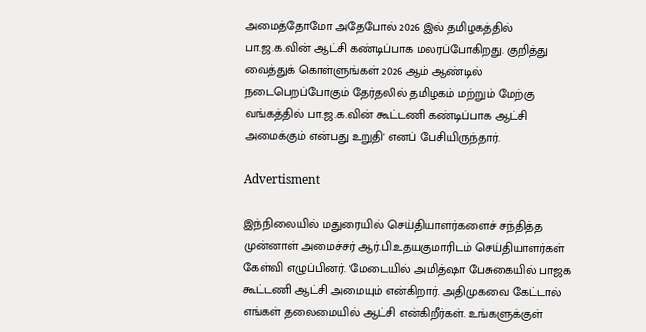அமைத்தோமோ அதேபோல் 2026 இல் தமிழகத்தில் பா.ஜ.க.வின் ஆட்சி கண்டிப்பாக மலரப்போகிறது. குறித்து வைத்துக் கொள்ளுங்கள் 2026 ஆம் ஆண்டில் நடைபெறப்போகும் தேர்தலில் தமிழகம் மற்றும் மேற்கு வங்கத்தில் பா.ஜ.க.வின் கூட்டணி கண்டிப்பாக ஆட்சி அமைக்கும் என்பது உறுதி' எனப் பேசியிருந்தார்.

Advertisment

இந்நிலையில் மதுரையில் செய்தியாளர்களைச் சந்தித்த முன்னாள் அமைச்சர் ஆர்.பி.உதயகுமாரிடம் செய்தியாளர்கள் கேள்வி எழுப்பினர். 'மேடையில் அமித்ஷா பேசுகையில் பாஜக கூட்டணி ஆட்சி அமையும் என்கிறார். அதிமுகவை கேட்டால் எங்கள் தலைமையில் ஆட்சி என்கிறீர்கள். உங்களுக்குள்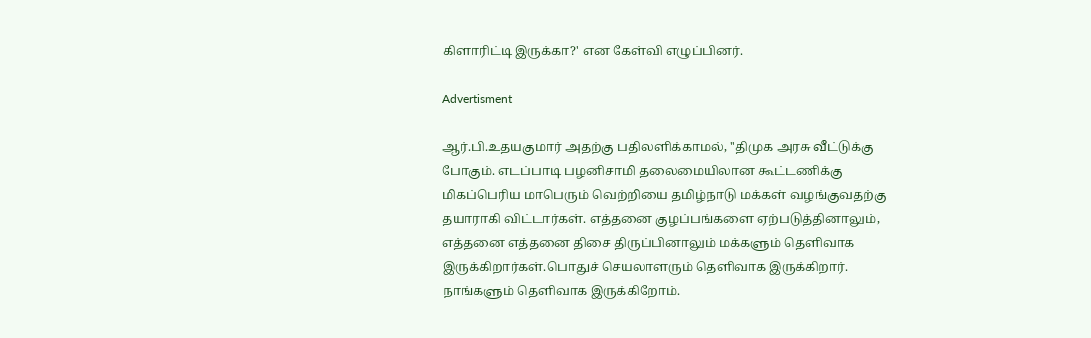கிளாரிட்டி இருக்கா?' என கேள்வி எழுப்பினர்.

Advertisment

ஆர்.பி.உதயகுமார் அதற்கு பதிலளிக்காமல், ''திமுக அரசு வீட்டுக்கு போகும். எடப்பாடி பழனிசாமி தலைமையிலான கூட்டணிக்கு மிகப்பெரிய மாபெரும் வெற்றியை தமிழ்நாடு மக்கள் வழங்குவதற்கு தயாராகி விட்டார்கள். எத்தனை குழப்பங்களை ஏற்படுத்தினாலும், எத்தனை எத்தனை திசை திருப்பினாலும் மக்களும் தெளிவாக இருக்கிறார்கள்.பொதுச் செயலாளரும் தெளிவாக இருக்கிறார். நாங்களும் தெளிவாக இருக்கிறோம்.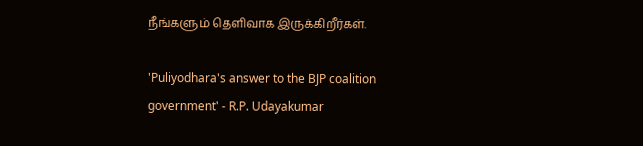நீங்களும் தெளிவாக இருக்கிறீர்கள்.

'Puliyodhara's answer to the BJP coalition government' - R.P. Udayakumar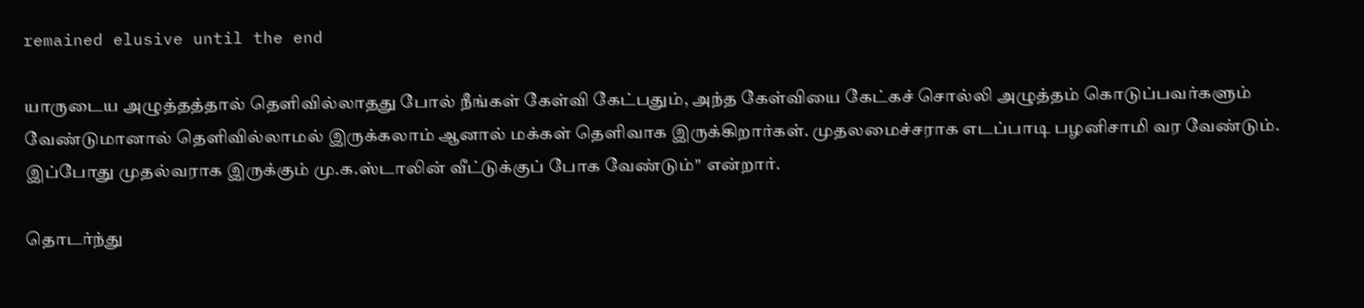remained elusive until the end

யாருடைய அழுத்தத்தால் தெளிவில்லாதது போல் நீங்கள் கேள்வி கேட்பதும், அந்த கேள்வியை கேட்கச் சொல்லி அழுத்தம் கொடுப்பவர்களும் வேண்டுமானால் தெளிவில்லாமல் இருக்கலாம் ஆனால் மக்கள் தெளிவாக இருக்கிறார்கள். முதலமைச்சராக எடப்பாடி பழனிசாமி வர வேண்டும். இப்போது முதல்வராக இருக்கும் மு.க.ஸ்டாலின் வீட்டுக்குப் போக வேண்டும்'' என்றார்.

தொடர்ந்து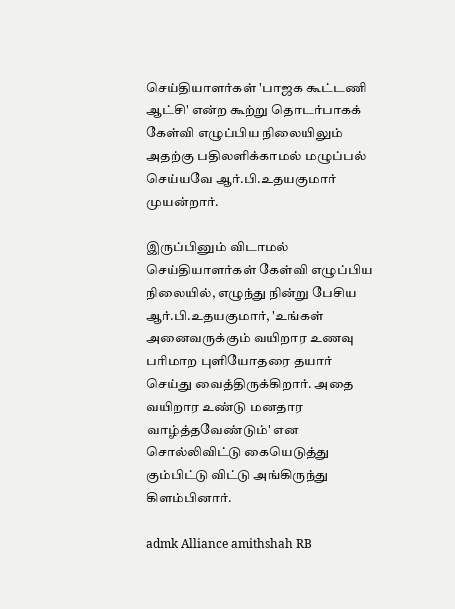செய்தியாளர்கள் 'பாஜக கூட்டணி ஆட்சி' என்ற கூற்று தொடர்பாகக் கேள்வி எழுப்பிய நிலையிலும் அதற்கு பதிலளிக்காமல் மழுப்பல் செய்யவே ஆர்.பி.உதயகுமார் முயன்றார்.

இருப்பினும் விடாமல் செய்தியாளர்கள் கேள்வி எழுப்பிய நிலையில், எழுந்து நின்று பேசிய ஆர்.பி.உதயகுமார், 'உங்கள் அனைவருக்கும் வயிறார உணவு பரிமாற புளியோதரை தயார் செய்து வைத்திருக்கிறார். அதை வயிறார உண்டு மனதார வாழ்த்தவேண்டும்' என சொல்லிவிட்டு கையெடுத்து கும்பிட்டு விட்டு அங்கிருந்து கிளம்பினார்.

admk Alliance amithshah RB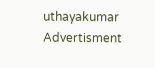uthayakumar
Advertisment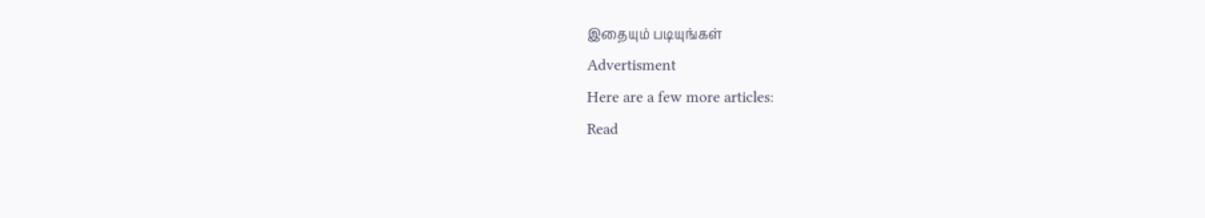இதையும் படியுங்கள்
Advertisment
Here are a few more articles:
Read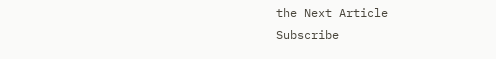the Next Article
Subscribe